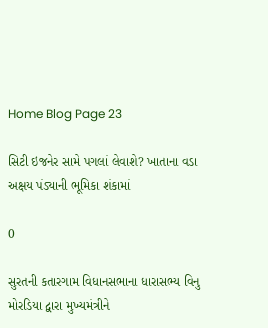Home Blog Page 23

સિટી ઇજનેર સામે પગલાં લેવાશે? ખાતાના વડા અક્ષય પંડ્યાની ભૂમિકા શંકામાં

0

સુરતની કતારગામ વિધાનસભાના ધારાસભ્ય વિનુ મોરડિયા દ્વારા મુખ્યમંત્રીને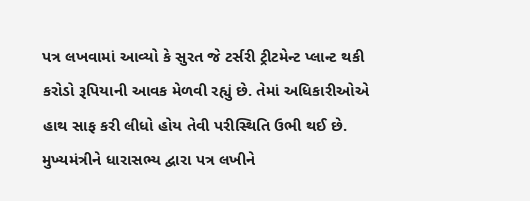પત્ર લખવામાં આવ્યો કે સુરત જે ટર્સરી ટ્રીટમેન્ટ પ્લાન્ટ થકી કરોડો રૂપિયાની આવક મેળવી રહ્યું છે. તેમાં અધિકારીઓએ હાથ સાફ કરી લીધો હોય તેવી પરીસ્થિતિ ઉભી થઈ છે. મુખ્યમંત્રીને ધારાસભ્ય દ્વારા પત્ર લખીને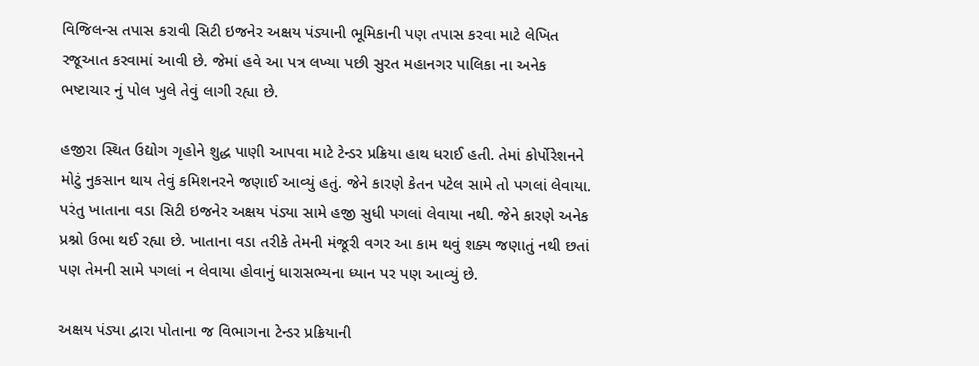વિજિલન્સ તપાસ કરાવી સિટી ઇજનેર અક્ષય પંડ્યાની ભૂમિકાની પણ તપાસ કરવા માટે લેખિત રજૂઆત કરવામાં આવી છે. જેમાં હવે આ પત્ર લખ્યા પછી સુરત મહાનગર પાલિકા ના અનેક ભષ્ટાચાર નું પોલ ખુલે તેવું લાગી રહ્યા છે.

હજીરા સ્થિત ઉદ્યોગ ગૃહોને શુદ્ધ પાણી આપવા માટે ટેન્ડર પ્રક્રિયા હાથ ધરાઈ હતી. તેમાં કોર્પોરેશનને મોટું નુકસાન થાય તેવું કમિશનરને જણાઈ આવ્યું હતું. જેને કારણે કેતન પટેલ સામે તો પગલાં લેવાયા. પરંતુ ખાતાના વડા સિટી ઇજનેર અક્ષય પંડ્યા સામે હજી સુધી પગલાં લેવાયા નથી. જેને કારણે અનેક પ્રશ્નો ઉભા થઈ રહ્યા છે. ખાતાના વડા તરીકે તેમની મંજૂરી વગર આ કામ થવું શક્ય જણાતું નથી છતાં પણ તેમની સામે પગલાં ન લેવાયા હોવાનું ધારાસભ્યના ધ્યાન પર પણ આવ્યું છે.

અક્ષય પંડ્યા દ્વારા પોતાના જ વિભાગના ટેન્ડર પ્રક્રિયાની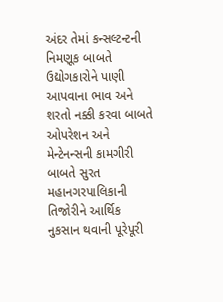અંદર તેમાં કન્સલ્ટન્ટની નિમણૂક બાબતે ઉદ્યોગકારોને પાણી આપવાના ભાવ અને શરતો નક્કી કરવા બાબતે ઓપરેશન અને મેન્ટેનન્સની કામગીરી બાબતે સુરત મહાનગરપાલિકાની તિજોરીને આર્થિક નુકસાન થવાની પૂરેપૂરી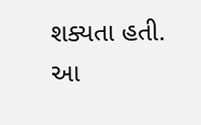શક્યતા હતી. આ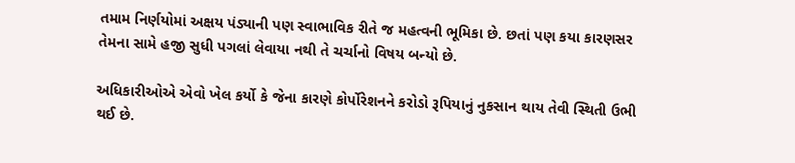તમામ નિર્ણયોમાં અક્ષય પંડ્યાની પણ સ્વાભાવિક રીતે જ મહત્વની ભૂમિકા છે. છતાં પણ કયા કારણસર તેમના સામે હજી સુધી પગલાં લેવાયા નથી તે ચર્ચાનો વિષય બન્યો છે.

અધિકારીઓએ એવો ખેલ કર્યો કે જેના કારણે કોર્પોરેશનને કરોડો રૂપિયાનું નુકસાન થાય તેવી સ્થિતી ઉભી થઈ છે.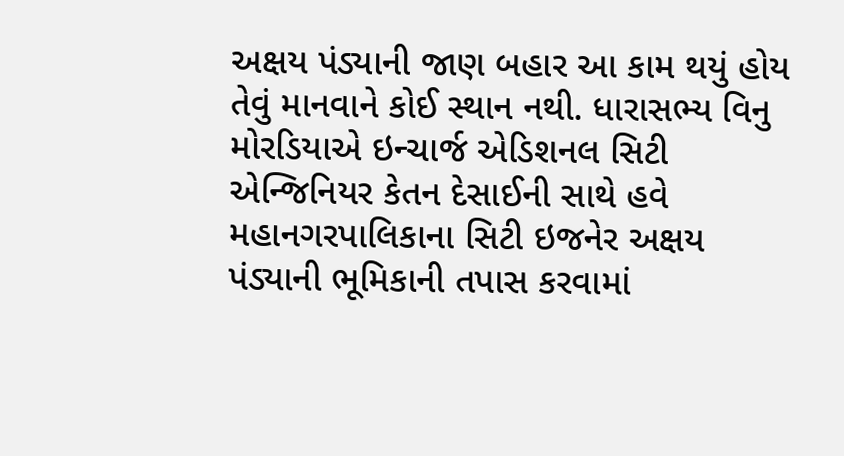અક્ષય પંડ્યાની જાણ બહાર આ કામ થયું હોય તેવું માનવાને કોઈ સ્થાન નથી. ધારાસભ્ય વિનુ મોરડિયાએ ઇન્ચાર્જ એડિશનલ સિટી એન્જિનિયર કેતન દેસાઈની સાથે હવે મહાનગરપાલિકાના સિટી ઇજનેર અક્ષય પંડ્યાની ભૂમિકાની તપાસ કરવામાં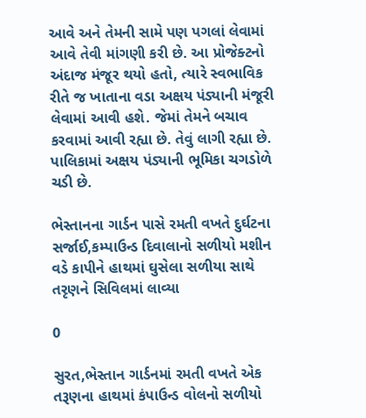આવે અને તેમની સામે પણ પગલાં લેવામાં આવે તેવી માંગણી કરી છે. આ પ્રોજેક્ટનો અંદાજ મંજૂર થયો હતો, ત્યારે સ્વભાવિક રીતે જ ખાતાના વડા અક્ષય પંડ્યાની મંજૂરી લેવામાં આવી હશે. જેમાં તેમને બચાવ કરવામાં આવી રહ્યા છે. તેવું લાગી રહ્યા છે. પાલિકામાં અક્ષય પંડ્યાની ભૂમિકા ચગડોળે ચડી છે.

ભેસ્તાનના ગાર્ડન પાસે રમતી વખતે દુર્ઘટના સર્જાઈ,કમ્પાઉન્ડ દિવાલાનો સળીયો મશીન વડે કાપીને હાથમાં ઘુસેલા સળીયા સાથે તરૃણને સિવિલમાં લાવ્યા

0

સુરત,ભેસ્તાન ગાર્ડનમાં રમતી વખતે એક તરૂણના હાથમાં કંપાઉન્ડ વોલનો સળીયો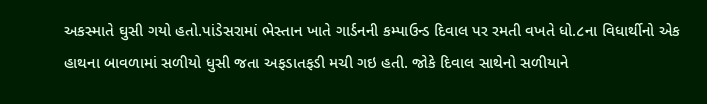અકસ્માતે ઘુસી ગયો હતો.પાંડેસરામાં ભેસ્તાન ખાતે ગાર્ડનની કમ્પાઉન્ડ દિવાલ પર રમતી વખતે ધો.૮ના વિધાર્થીનો એક હાથના બાવળામાં સળીયો ધુસી જતા અફડાતફડી મચી ગઇ હતી. જોકે દિવાલ સાથેનો સળીયાને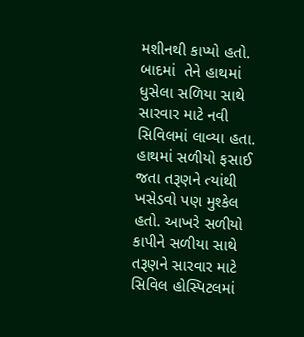મશીનથી કાપ્યો હતો. બાદમાં  તેને હાથમાં ધુસેલા સળિયા સાથે સારવાર માટે નવી સિવિલમાં લાવ્યા હતા. હાથમાં સળીયો ફસાઈ જતા તરૂણને ત્યાંથી ખસેડવો પણ મુશ્કેલ હતો. આખરે સળીયો કાપીને સળીયા સાથે તરૂણને સારવાર માટે સિવિલ હોસ્પિટલમાં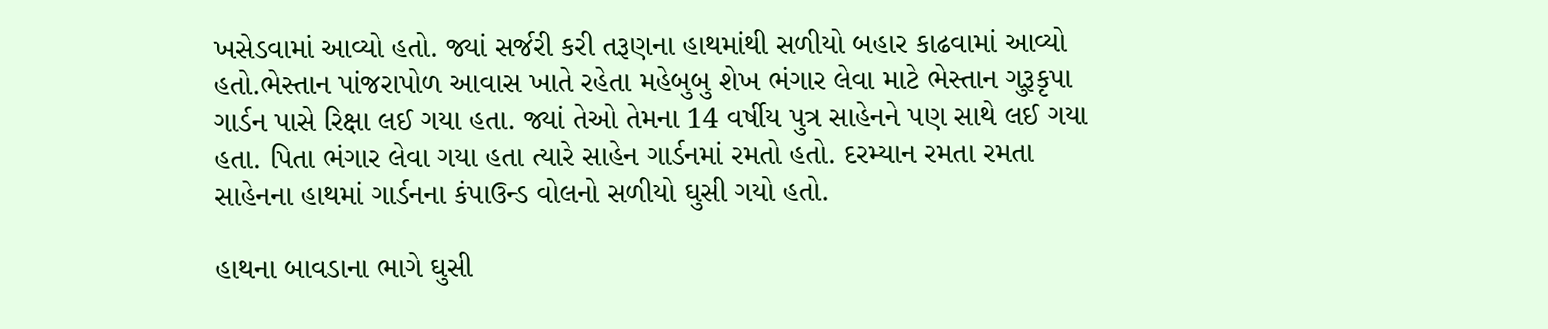ખસેડવામાં આવ્યો હતો. જ્યાં સર્જરી કરી તરૂણના હાથમાંથી સળીયો બહાર કાઢવામાં આવ્યો હતો.ભેસ્તાન પાંજરાપોળ આવાસ ખાતે રહેતા મહેબુબુ શેખ ભંગાર લેવા માટે ભેસ્તાન ગુરૂકૃપા ગાર્ડન પાસે રિક્ષા લઈ ગયા હતા. જ્યાં તેઓ તેમના 14 વર્ષીય પુત્ર સાહેનને પણ સાથે લઈ ગયા હતા. પિતા ભંગાર લેવા ગયા હતા ત્યારે સાહેન ગાર્ડનમાં રમતો હતો. દરમ્યાન રમતા રમતા સાહેનના હાથમાં ગાર્ડનના કંપાઉન્ડ વોલનો સળીયો ઘુસી ગયો હતો.

હાથના બાવડાના ભાગે ઘુસી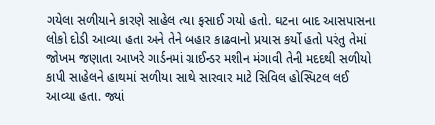ગયેલા સળીયાને કારણે સાહેલ ત્યા ફસાઈ ગયો હતો. ઘટના બાદ આસપાસના લોકો દોડી આવ્યા હતા અને તેને બહાર કાઢવાનો પ્રયાસ કર્યો હતો પરંતુ તેમાં જોખમ જણાતા આખરે ગાર્ડનમાં ગ્રાઈન્ડર મશીન મંગાવી તેની મદદથી સળીયો કાપી સાહેલને હાથમાં સળીયા સાથે સારવાર માટે સિવિલ હોસ્પિટલ લઈ આવ્યા હતા. જ્યાં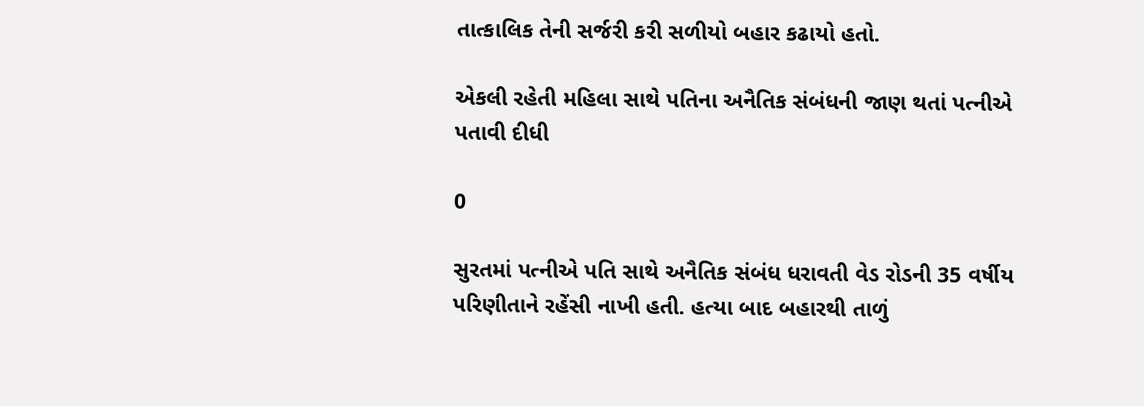તાત્કાલિક તેની સર્જરી કરી સળીયો બહાર કઢાયો હતો.

એકલી રહેતી મહિલા સાથે પતિના અનૈતિક સંબંધની જાણ થતાં પત્નીએ પતાવી દીધી

0

સુરતમાં પત્નીએ પતિ સાથે અનૈતિક સંબંધ ધરાવતી વેડ રોડની 35 વર્ષીય પરિણીતાને રહેંસી નાખી હતી. હત્યા બાદ બહારથી તાળું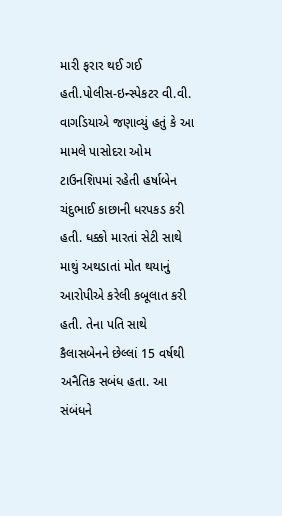મારી ફરાર થઈ ગઈ હતી.પોલીસ-ઇન્સ્પેકટર વી.વી. વાગડિયાએ જણાવ્યું હતું કે આ મામલે પાસોદરા ઓમ ટાઉનશિપમાં રહેતી હર્ષાબેન ચંદુભાઈ કાછાની ધરપકડ કરી હતી. ધક્કો મારતાં સેટી સાથે માથું અથડાતાં મોત થયાનું આરોપીએ કરેલી કબૂલાત કરી હતી. તેના પતિ સાથે કૈલાસબેનને છેલ્લાં 15 વર્ષથી અનૈતિક સબંધ હતા. આ સંબંધને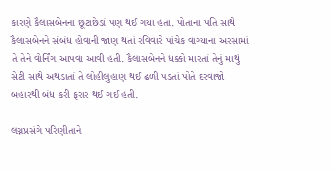કારણે કૈલાસબેનના છૂટાછેડાં પણ થઈ ગયા હતા. પોતાના પતિ સાથે કૈલાસબેનને સંબંધ હોવાની જાણ થતાં રવિવારે પાંચેક વાગ્યાના અરસામાં તે તેને વોર્નિંગ આપવા આવી હતી. કૈલાસબેનને ધક્કો મારતાં તેનું માથું સેટી સાથે અથડાતાં તે લોહીલુહાણ થઈ ઢળી પડતાં પોતે દરવાજો બહારથી બંધ કરી ફરાર થઈ ગઈ હતી.

લગ્નપ્રસંગે પરિણીતાને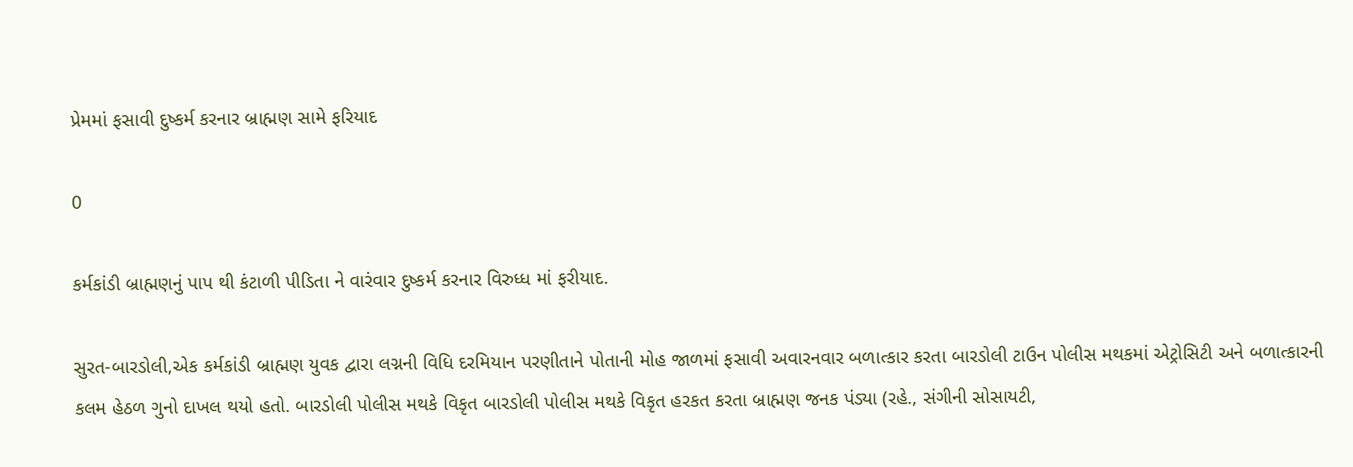પ્રેમમાં ફસાવી દુષ્કર્મ કરનાર બ્રાહ્મણ સામે ફરિયાદ

0

કર્મકાંડી બ્રાહ્મણનું પાપ થી કંટાળી પીડિતા ને વારંવાર દુષ્કર્મ કરનાર વિરુધ્ધ માં ફરીયાદ.

સુરત-બારડોલી,એક કર્મકાંડી બ્રાહ્મણ યુવક દ્વારા લગ્નની વિધિ દરમિયાન પરણીતાને પોતાની મોહ જાળમાં ફસાવી અવારનવાર બળાત્કાર કરતા બારડોલી ટાઉન પોલીસ મથકમાં એટ્રોસિટી અને બળાત્કારની કલમ હેઠળ ગુનો દાખલ થયો હતો. બારડોલી પોલીસ મથકે વિકૃત બારડોલી પોલીસ મથકે વિકૃત હરકત કરતા બ્રાહ્મણ જનક પંડ્યા (રહે., સંગીની સોસાયટી,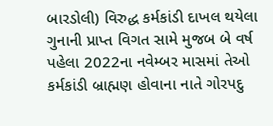બારડોલી) વિરુદ્ધ કર્મકાંડી દાખલ થયેલા ગુનાની પ્રાપ્ત વિગત સામે મુજબ બે વર્ષ પહેલા 2022ના નવેમ્બર માસમાં તેઓ કર્મકાંડી બ્રાહ્મણ હોવાના નાતે ગોરપદુ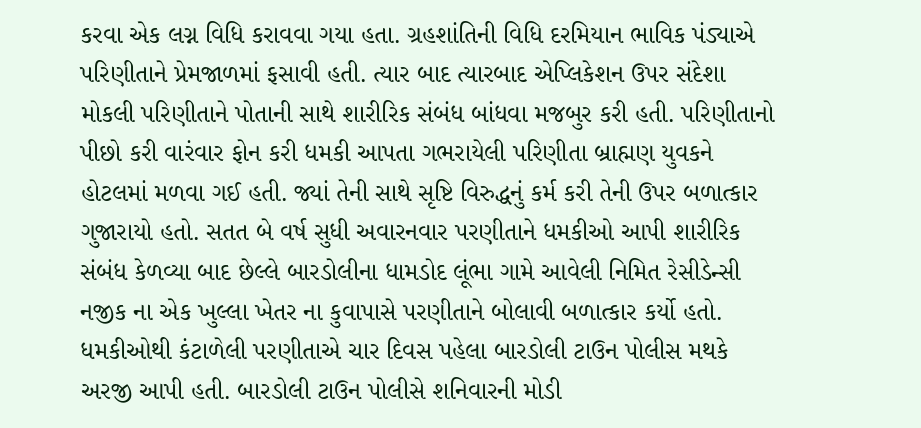કરવા એક લગ્ન વિધિ કરાવવા ગયા હતા. ગ્રહશાંતિની વિધિ દરમિયાન ભાવિક પંડ્યાએ પરિણીતાને પ્રેમજાળમાં ફસાવી હતી. ત્યાર બાદ ત્યારબાદ એપ્લિકેશન ઉપર સંદેશા મોકલી પરિણીતાને પોતાની સાથે શારીરિક સંબંધ બાંધવા મજબુર કરી હતી. પરિણીતાનો પીછો કરી વારંવાર ફોન કરી ધમકી આપતા ગભરાયેલી પરિણીતા બ્રાહ્મણ યુવકને હોટલમાં મળવા ગઈ હતી. જ્યાં તેની સાથે સૃષ્ટિ વિરુદ્ધનું કર્મ કરી તેની ઉપર બળાત્કાર ગુજારાયો હતો. સતત બે વર્ષ સુધી અવારનવાર પરણીતાને ધમકીઓ આપી શારીરિક સંબંધ કેળવ્યા બાદ છેલ્લે બારડોલીના ધામડોદ લૂંભા ગામે આવેલી નિમિત રેસીડેન્સી નજીક ના એક ખુલ્લા ખેતર ના કુવાપાસે પરણીતાને બોલાવી બળાત્કાર કર્યો હતો. ધમકીઓથી કંટાળેલી પરણીતાએ ચાર દિવસ પહેલા બારડોલી ટાઉન પોલીસ મથકે અરજી આપી હતી. બારડોલી ટાઉન પોલીસે શનિવારની મોડી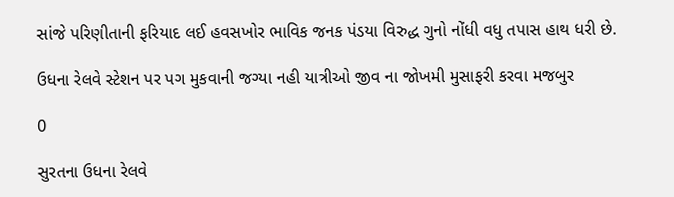સાંજે પરિણીતાની ફરિયાદ લઈ હવસખોર ભાવિક જનક પંડયા વિરુદ્ધ ગુનો નોંધી વધુ તપાસ હાથ ધરી છે.

ઉધના રેલવે સ્ટેશન પર પગ મુકવાની જગ્યા નહી યાત્રીઓ જીવ ના જોખમી મુસાફરી કરવા મજબુર

0

સુરતના ઉધના રેલવે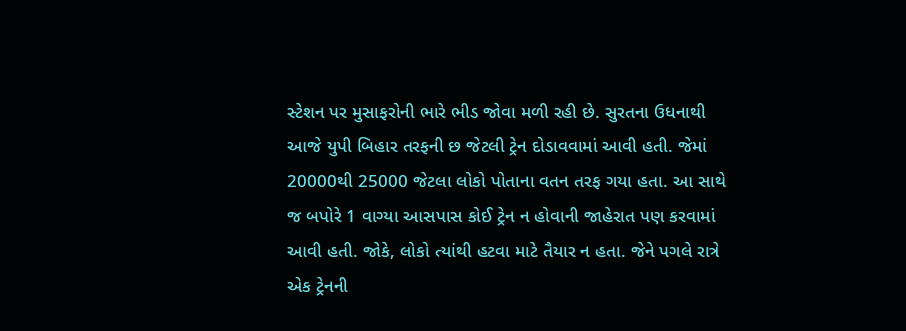સ્ટેશન પર મુસાફરોની ભારે ભીડ જોવા મળી રહી છે. સુરતના ઉધનાથી આજે યુપી બિહાર તરફની છ જેટલી ટ્રેન દોડાવવામાં આવી હતી. જેમાં 20000થી 25000 જેટલા લોકો પોતાના વતન તરફ ગયા હતા. આ સાથે જ બપોરે 1 વાગ્યા આસપાસ કોઈ ટ્રેન ન હોવાની જાહેરાત પણ કરવામાં આવી હતી. જોકે, લોકો ત્યાંથી હટવા માટે તૈયાર ન હતા. જેને પગલે રાત્રે એક ટ્રેનની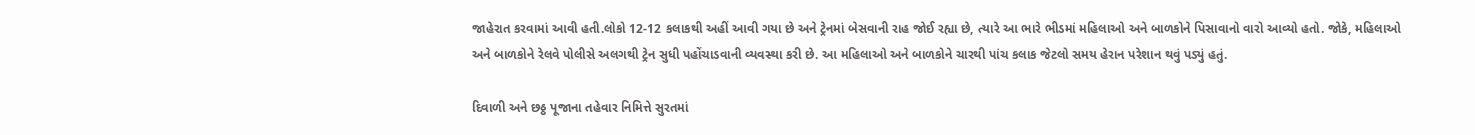જાહેરાત કરવામાં આવી હતી.લોકો 12-12 કલાકથી અહીં આવી ગયા છે અને ટ્રેનમાં બેસવાની રાહ જોઈ રહ્યા છે, ત્યારે આ ભારે ભીડમાં મહિલાઓ અને બાળકોને પિસાવાનો વારો આવ્યો હતો. જોકે, મહિલાઓ અને બાળકોને રેલવે પોલીસે અલગથી ટ્રેન સુધી પહોંચાડવાની વ્યવસ્થા કરી છે. આ મહિલાઓ અને બાળકોને ચારથી પાંચ કલાક જેટલો સમય હેરાન પરેશાન થવું પડ્યું હતું.

દિવાળી અને છઠ્ઠ પૂજાના તહેવાર નિમિત્તે સુરતમાં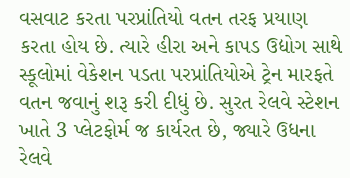વસવાટ કરતા પરપ્રાંતિયો વતન તરફ પ્રયાણ કરતા હોય છે. ત્યારે હીરા અને કાપડ ઉદ્યોગ સાથે સ્કૂલોમાં વેકેશન પડતા પરપ્રાંતિયોએ ટ્રેન મારફતે વતન જવાનું શરૂ કરી દીધું છે. સુરત રેલવે સ્ટેશન ખાતે 3 પ્લેટફોર્મ જ કાર્યરત છે, જ્યારે ઉધના રેલવે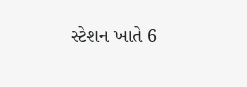સ્ટેશન ખાતે 6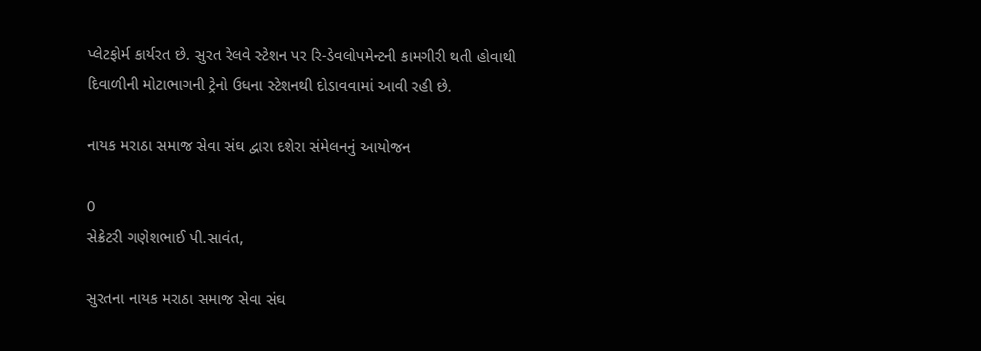પ્લેટફોર્મ કાર્યરત છે. સુરત રેલવે સ્ટેશન પર રિ-ડેવલોપમેન્ટની કામગીરી થતી હોવાથી દિવાળીની મોટાભાગની ટ્રેનો ઉધના સ્ટેશનથી દોડાવવામાં આવી રહી છે.

નાયક મરાઠા સમાજ સેવા સંઘ દ્વારા દશેરા સંમેલનનું આયોજન

0
સેક્રેટરી ગણેશભાઈ પી.સાવંત,

સુરતના નાયક મરાઠા સમાજ સેવા સંઘ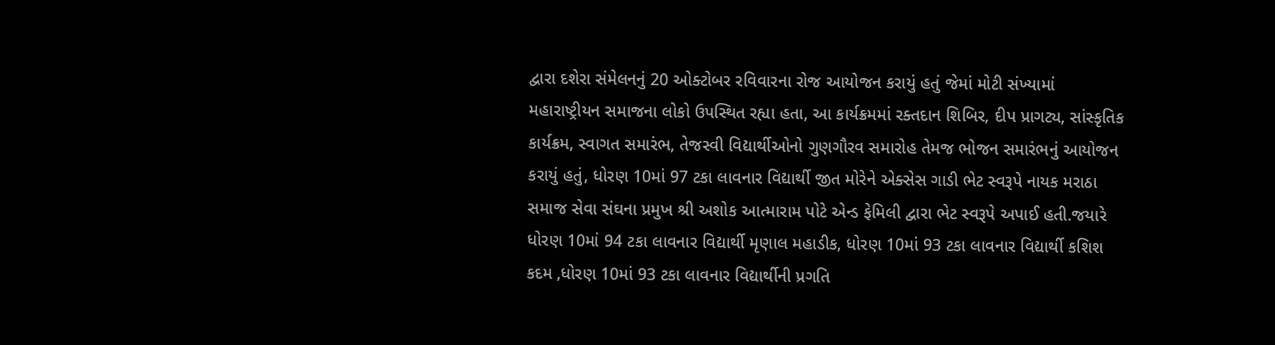દ્વારા દશેરા સંમેલનનું 20 ઓક્ટોબર રવિવારના રોજ આયોજન કરાયું હતું જેમાં મોટી સંખ્યામાં મહારાષ્ટ્રીયન સમાજના લોકો ઉપસ્થિત રહ્યા હતા, આ કાર્યક્રમમાં રક્તદાન શિબિર, દીપ પ્રાગટ્ય, સાંસ્કૃતિક કાર્યક્રમ, સ્વાગત સમારંભ, તેજસ્વી વિદ્યાર્થીઓનો ગુણગૌરવ સમારોહ તેમજ ભોજન સમારંભનું આયોજન કરાયું હતું, ધોરણ 10માં 97 ટકા લાવનાર વિદ્યાર્થી જીત મોરેને એક્સેસ ગાડી ભેટ સ્વરૂપે નાયક મરાઠા સમાજ સેવા સંઘના પ્રમુખ શ્રી અશોક આત્મારામ પોટે એન્ડ ફેમિલી દ્વારા ભેટ સ્વરૂપે અપાઈ હતી.જયારે ધોરણ 10માં 94 ટકા લાવનાર વિદ્યાર્થી મૃણાલ મહાડીક, ધોરણ 10માં 93 ટકા લાવનાર વિદ્યાર્થી કશિશ કદમ ,ધોરણ 10માં 93 ટકા લાવનાર વિદ્યાર્થીની પ્રગતિ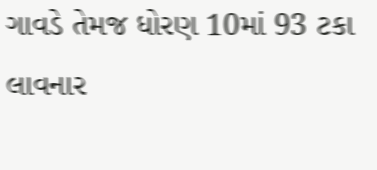ગાવડે તેમજ ધોરણ 10માં 93 ટકા લાવનાર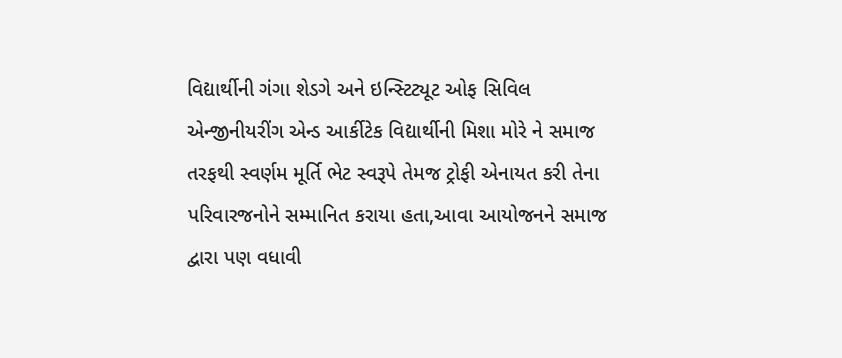વિદ્યાર્થીની ગંગા શેડગે અને ઇન્સ્ટિટ્યૂટ ઓફ સિવિલ એન્જીનીયરીંગ એન્ડ આર્કીટેક વિદ્યાર્થીની મિશા મોરે ને સમાજ તરફથી સ્વર્ણમ મૂર્તિ ભેટ સ્વરૂપે તેમજ ટ્રોફી એનાયત કરી તેના પરિવારજનોને સમ્માનિત કરાયા હતા,આવા આયોજનને સમાજ દ્વારા પણ વધાવી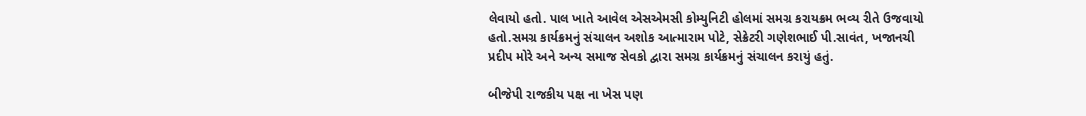લેવાયો હતો. પાલ ખાતે આવેલ એસએમસી કોમ્યુનિટી હોલમાં સમગ્ર કરાયક્રમ ભવ્ય રીતે ઉજવાયો હતો.સમગ્ર કાર્યક્રમનું સંચાલન અશોક આત્મારામ પોટે, સેક્રેટરી ગણેશભાઈ પી.સાવંત, ખજાનચી પ્રદીપ મોરે અને અન્ય સમાજ સેવકો દ્વારા સમગ્ર કાર્યક્રમનું સંચાલન કરાયું હતું.

બીજેપી રાજકીય પક્ષ ના ખેસ પણ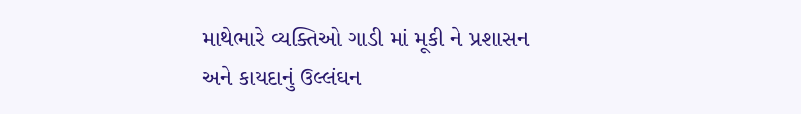માથેભારે વ્યક્તિઓ ગાડી માં મૂકી ને પ્રશાસન અને કાયદાનું ઉલ્લંઘન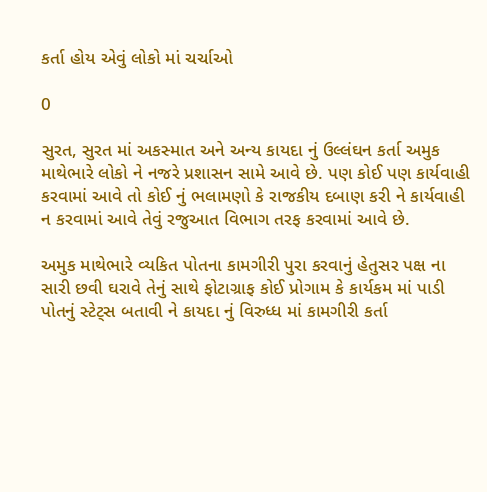કર્તા હોય એવું લોકો માં ચર્ચાઓ

0

સુરત, સુરત માં અકસ્માત અને અન્ય કાયદા નું ઉલ્લંઘન કર્તા અમુક માથેભારે લોકો ને નજરે પ્રશાસન સામે આવે છે. પણ કોઈ પણ કાર્યવાહી કરવામાં આવે તો કોઈ નું ભલામણો કે રાજકીય દબાણ કરી ને કાર્યવાહી ન કરવામાં આવે તેવું રજુઆત વિભાગ તરફ કરવામાં આવે છે.

અમુક માથેભારે વ્યકિત પોતના કામગીરી પુરા કરવાનું હેતુસર પક્ષ ના સારી છવી ઘરાવે તેનું સાથે ફોટાગ્રાફ કોઈ પ્રોગામ કે કાર્યકમ માં પાડી પોતનું સ્ટેટ્સ બતાવી ને કાયદા નું વિરુધ્ધ માં કામગીરી કર્તા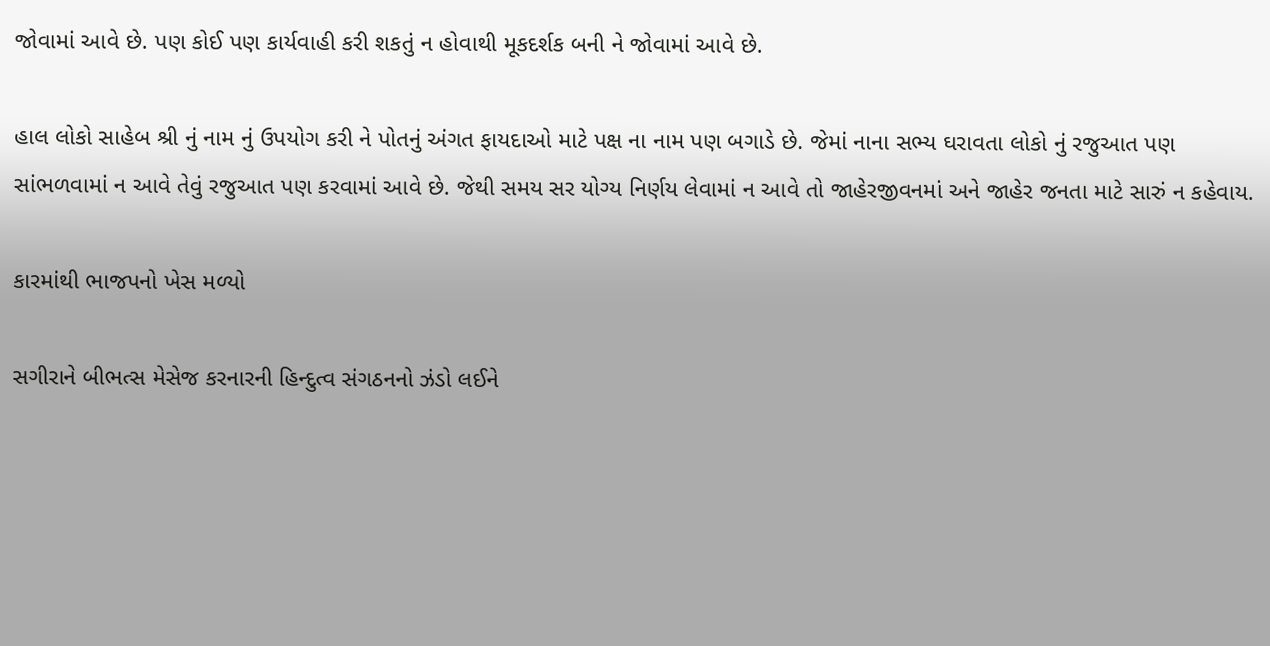જોવામાં આવે છે. પણ કોઈ પણ કાર્યવાહી કરી શકતું ન હોવાથી મૂકદર્શક બની ને જોવામાં આવે છે.

હાલ લોકો સાહેબ શ્રી નું નામ નું ઉપયોગ કરી ને પોતનું અંગત ફાયદાઓ માટે પક્ષ ના નામ પણ બગાડે છે. જેમાં નાના સભ્ય ઘરાવતા લોકો નું રજુઆત પણ સાંભળવામાં ન આવે તેવું રજુઆત પણ કરવામાં આવે છે. જેથી સમય સર યોગ્ય નિર્ણય લેવામાં ન આવે તો જાહેરજીવનમાં અને જાહેર જનતા માટે સારું ન કહેવાય.

કારમાંથી ભાજપનો ખેસ મળ્યો

સગીરાને બીભત્સ મેસેજ કરનારની હિન્દુત્વ સંગઠનનો ઝંડો લઈને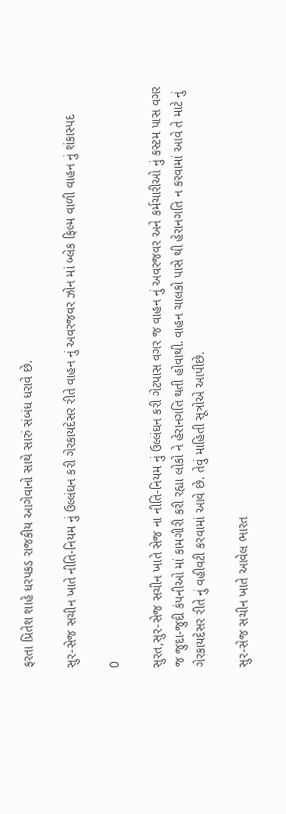ફરતા પ્રિતેશ શાહે ધરપકડ રાજકીય આગેવાનો સાથે સારું સંબંધ ધરાવે છે.

સુર-સેજ સચીન ખાતે નીતિ-નિયમ નું ઉલ્લંઘન કરી ગેરકાયદેસર રીતે વાહન નું અવરજવર ઝોન માં બ્લેક ફિલ્મ વાળી વાહન નું શંકાસ્પદ

0

સુરત,સુર-સેજ સચીન ખાતે સેજ ના નીતિ-નિયમ નું ઉલ્લંઘન કરી ગેટપાસ વગર જ વાહન નું અવરજવર અને કર્મચારીઓ નું કસ્ટમ પાસ વગર જ જુદા-જુદી કંપનીઓ માં કામગીરી કરી રહ્યા લોકો ને હેરાનગતિ થતી હોવાથી. વાહન ચાલકો પાસે થી હેરાનગતિ ન કરવામાં આવે તે માટે નું ગેરકાયદેસર રીતે નું વહીવટી કરવામાં આવે છે. તેવું માહિતી સૂત્રોએ આપીછે.

સુર-સેજ સચીન ખાતે આવેલ ભારત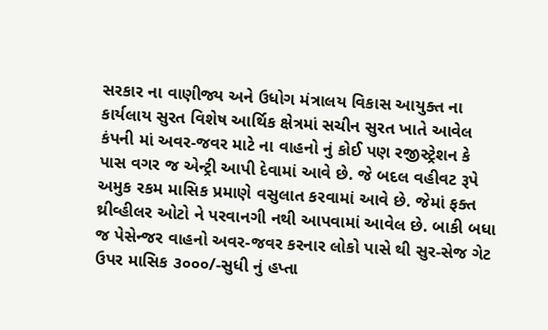સરકાર ના વાણીજ્ય અને ઉધોગ મંત્રાલય વિકાસ આયુક્ત ના કાર્યલાય સુરત વિશેષ આર્થિક ક્ષેત્રમાં સચીન સુરત ખાતે આવેલ કંપની માં અવર-જવર માટે ના વાહનો નું કોઈ પણ રજીસ્ટ્રેશન કે પાસ વગર જ એન્ટ્રી આપી દેવામાં આવે છે. જે બદલ વહીવટ રૂપે અમુક રકમ માસિક પ્રમાણે વસુલાત કરવામાં આવે છે. જેમાં ફક્ત થ્રીવ્હીલર ઓટો ને પરવાનગી નથી આપવામાં આવેલ છે. બાકી બધા જ પેસેન્જર વાહનો અવર-જવર કરનાર લોકો પાસે થી સુર-સેજ ગેટ ઉપર માસિક ૩૦૦૦/-સુધી નું હપ્તા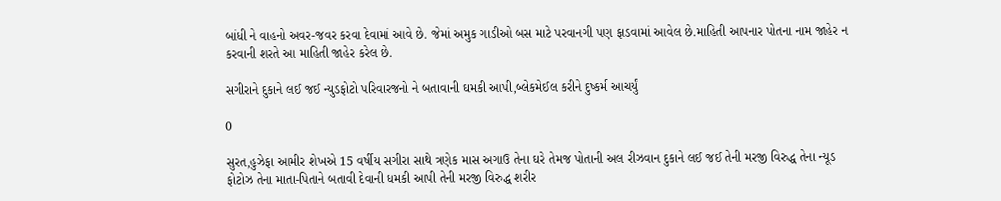બાંધી ને વાહનો અવર-જવર કરવા દેવામાં આવે છે. જેમાં અમુક ગાડીઓ બસ માટે પરવાનગી પણ ફાડવામાં આવેલ છે.માહિતી આપનાર પોતના નામ જાહેર ન કરવાની શરતે આ માહિતી જાહેર કરેલ છે.

સગીરાને દુકાને લઈ જઈ ન્યુડફોટો પરિવારજનો ને બતાવાની ઘમકી આપી,બ્લેકમેઈલ કરીને દુષ્કર્મ આચર્યું

0

સુરત,હુઝેફા આમીર શેખએ 15 વર્ષીય સગીરા સાથે ત્રણેક માસ અગાઉ તેના ઘરે તેમજ પોતાની અલ રીઝવાન દુકાને લઈ જઈ તેની મરજી વિરુદ્ધ તેના ન્યૂડ ફોટોઝ તેના માતા-પિતાને બતાવી દેવાની ધમકી આપી તેની મરજી વિરુદ્ધ શરીર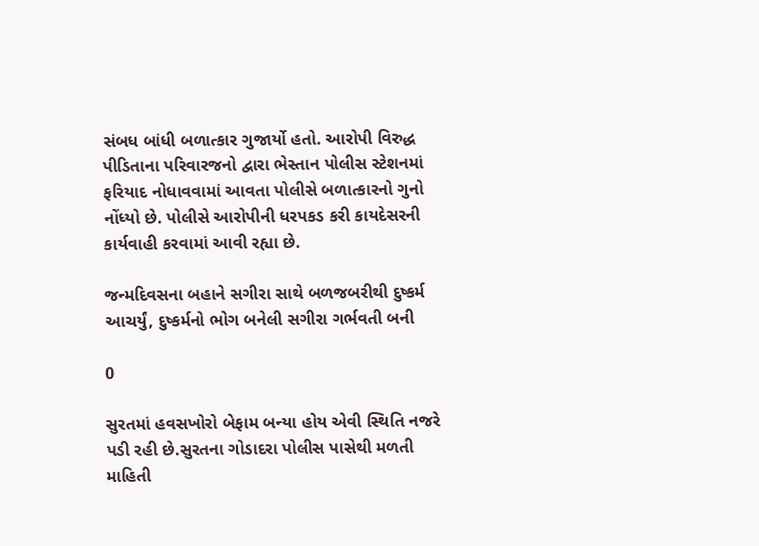સંબધ બાંધી બળાત્કાર ગુજાર્યો હતો. આરોપી વિરુદ્ધ પીડિતાના પરિવારજનો દ્વારા ભેસ્તાન પોલીસ સ્ટેશનમાં ફરિયાદ નોધાવવામાં આવતા પોલીસે બળાત્કારનો ગુનો નોંધ્યો છે. પોલીસે આરોપીની ધરપકડ કરી કાયદેસરની કાર્યવાહી કરવામાં આવી રહ્યા છે.

જન્મદિવસના બહાને સગીરા સાથે બળજબરીથી દુષ્કર્મ આચર્યું, દુષ્કર્મનો ભોગ બનેલી સગીરા ગર્ભવતી બની

0

સુરતમાં હવસખોરો બેફામ બન્યા હોય એવી સ્થિતિ નજરે પડી રહી છે.સુરતના ગોડાદરા પોલીસ પાસેથી મળતી માહિતી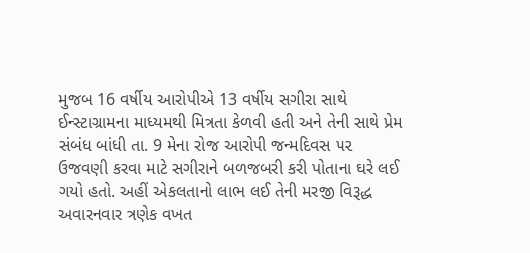મુજબ 16 વર્ષીય આરોપીએ 13 વર્ષીય સગીરા સાથે ઈન્સ્ટાગ્રામના માધ્યમથી મિત્રતા કેળવી હતી અને તેની સાથે પ્રેમ સંબંધ બાંધી તા. 9 મેના રોજ આરોપી જન્મદિવસ ૫૨ ઉજવણી કરવા માટે સગીરાને બળજબરી કરી પોતાના ઘરે લઈ ગયો હતો. અહીં એકલતાનો લાભ લઈ તેની મરજી વિરૂદ્ધ અવારનવાર ત્રણેક વખત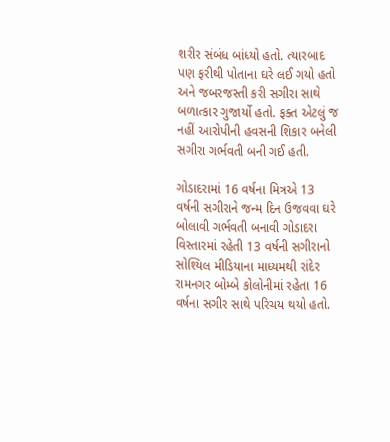શરીર સંબંધ બાંધ્યો હતો. ત્યારબાદ પણ ફરીથી પોતાના ઘરે લઈ ગયો હતો અને જબરજસ્તી કરી સગીરા સાથે બળાત્કાર ગુજાર્યો હતો. ફક્ત એટલું જ નહીં આરોપીની હવસની શિકાર બનેલી સગીરા ગર્ભવતી બની ગઈ હતી.

ગોડાદરામાં 16 વર્ષના મિત્રએ 13 વર્ષની સગીરાને જન્મ દિન ઉજવવા ઘરે બોલાવી ગર્ભવતી બનાવી ગોડાદરા વિસ્તારમાં રહેતી 13 વર્ષની સગીરાનો સોશ્યિલ મીડિયાના માધ્યમથી રાંદેર રામનગર બોમ્બે કોલોનીમાં રહેતા 16 વર્ષના સગીર સાથે પરિચય થયો હતો.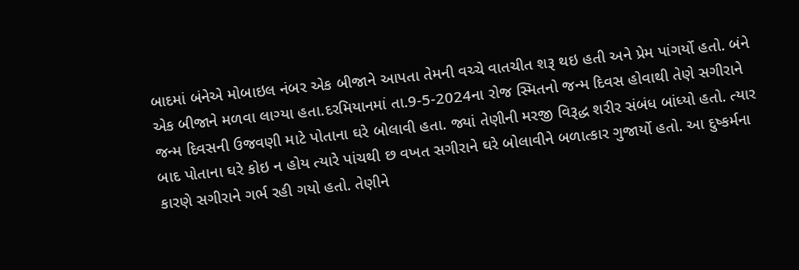બાદમાં બંનેએ મોબાઇલ નંબર એક બીજાને આપતા તેમની વચ્ચે વાતચીત શરૂ થઇ હતી અને પ્રેમ પાંગર્યો હતો. બંને એક બીજાને મળવા લાગ્યા હતા.દરમિયાનમાં તા.9-5-2024ના રોજ સ્મિતનો જન્મ દિવસ હોવાથી તેણે સગીરાને જન્મ દિવસની ઉજવણી માટે પોતાના ઘરે બોલાવી હતા. જ્યાં તેણીની મરજી વિરૂદ્ધ શરીર સંબંધ બાંધ્યો હતો. ત્યાર બાદ પોતાના ઘરે કોઇ ન હોય ત્યારે પાંચથી છ વખત સગીરાને ઘરે બોલાવીને બળાત્કાર ગુજાર્યો હતો. આ દુષ્કર્મના કારણે સગીરાને ગર્ભ રહી ગયો હતો. તેણીને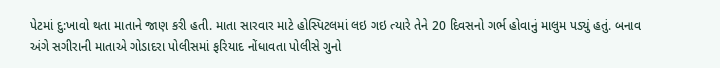પેટમાં દુ:ખાવો થતા માતાને જાણ કરી હતી. માતા સારવાર માટે હોસ્પિટલમાં લઇ ગઇ ત્યારે તેને 20 દિવસનો ગર્ભ હોવાનું માલુમ પડ્યું હતું. બનાવ અંગે સગીરાની માતાએ ગોડાદરા પોલીસમાં ફરિયાદ નોંધાવતા પોલીસે ગુનો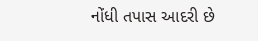નોંધી તપાસ આદરી છે